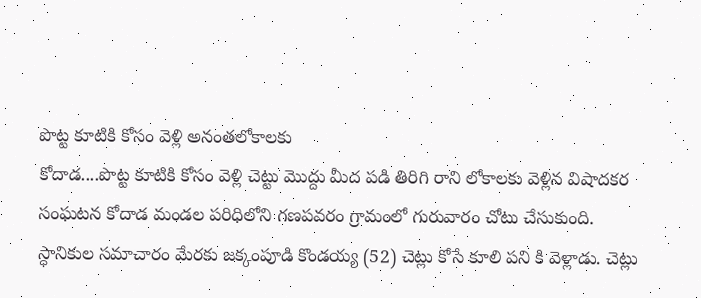పొట్ట కూటికి కోసం వెళ్లి అనంతలోకాలకు
కోదాడ....పొట్ట కూటికి కోసం వెళ్లి చెట్టు మొద్దు మీద పడి తిరిగి రాని లోకాలకు వెళ్లిన విషాదకర సంఘటన కోదాడ మండల పరిధిలోని గణపవరం గ్రామంలో గురువారం చోటు చేసుకుంది.
స్ధానికుల సమాచారం మేరకు జక్కంపూడి కొండయ్య (52) చెట్లు కోసే కూలి పని కి వెళ్లాడు. చెట్లు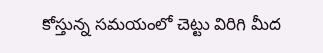కోస్తున్న సమయంలో చెట్టు విరిగి మీద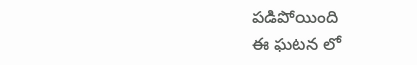పడిపోయింది
ఈ ఘటన లో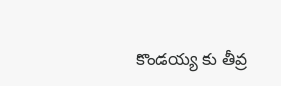కొండయ్య కు తీవ్ర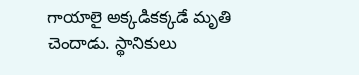గాయాలై అక్కడికక్కడే మృతి చెందాడు. స్థానికులు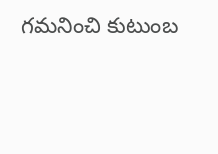గమనించి కుటుంబ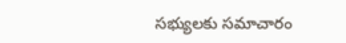సభ్యులకు సమాచారం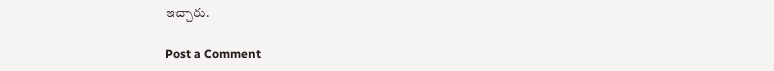ఇచ్చారు.

Post a Comment